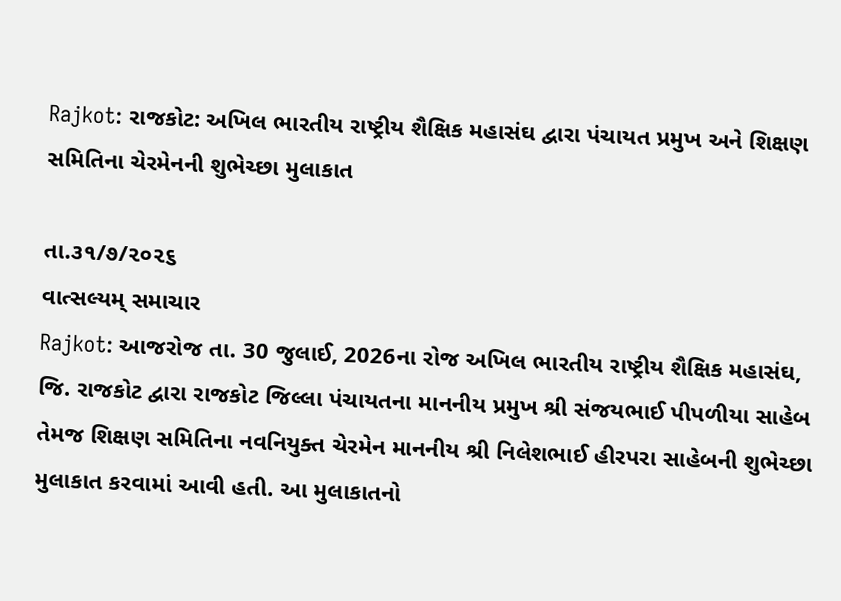Rajkot: રાજકોટ: અખિલ ભારતીય રાષ્ટ્રીય શૈક્ષિક મહાસંઘ દ્વારા પંચાયત પ્રમુખ અને શિક્ષણ સમિતિના ચેરમેનની શુભેચ્છા મુલાકાત

તા.૩૧/૭/૨૦૨૬
વાત્સલ્યમ્ સમાચાર
Rajkot: આજરોજ તા. 30 જુલાઈ, 2026ના રોજ અખિલ ભારતીય રાષ્ટ્રીય શૈક્ષિક મહાસંઘ, જિ. રાજકોટ દ્વારા રાજકોટ જિલ્લા પંચાયતના માનનીય પ્રમુખ શ્રી સંજયભાઈ પીપળીયા સાહેબ તેમજ શિક્ષણ સમિતિના નવનિયુક્ત ચેરમેન માનનીય શ્રી નિલેશભાઈ હીરપરા સાહેબની શુભેચ્છા મુલાકાત કરવામાં આવી હતી. આ મુલાકાતનો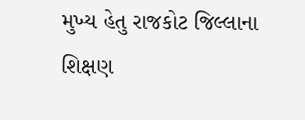મુખ્ય હેતુ રાજકોટ જિલ્લાના શિક્ષણ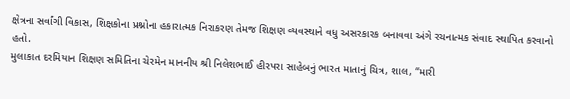ક્ષેત્રના સર્વાંગી વિકાસ, શિક્ષકોના પ્રશ્નોના હકારાત્મક નિરાકરણ તેમજ શિક્ષણ વ્યવસ્થાને વધુ અસરકારક બનાવવા અંગે રચનાત્મક સંવાદ સ્થાપિત કરવાનો હતો.
મુલાકાત દરમિયાન શિક્ષણ સમિતિના ચેરમેન માનનીય શ્રી નિલેશભાઈ હીરપરા સાહેબનું ભારત માતાનું ચિત્ર, શાલ, “મારી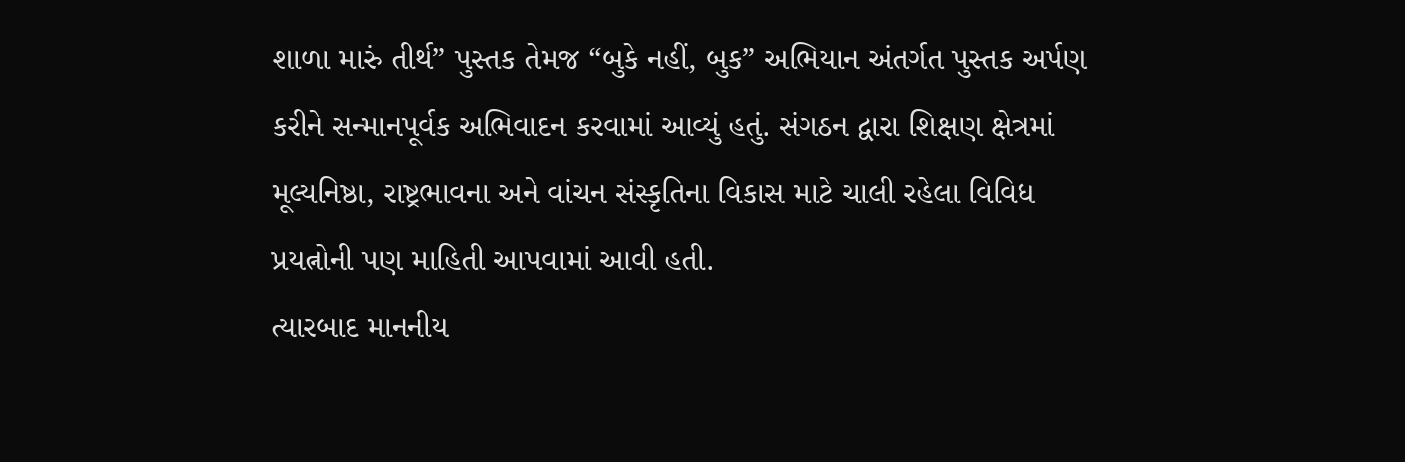શાળા મારું તીર્થ” પુસ્તક તેમજ “બુકે નહીં, બુક” અભિયાન અંતર્ગત પુસ્તક અર્પણ કરીને સન્માનપૂર્વક અભિવાદન કરવામાં આવ્યું હતું. સંગઠન દ્વારા શિક્ષણ ક્ષેત્રમાં મૂલ્યનિષ્ઠા, રાષ્ટ્રભાવના અને વાંચન સંસ્કૃતિના વિકાસ માટે ચાલી રહેલા વિવિધ પ્રયત્નોની પણ માહિતી આપવામાં આવી હતી.
ત્યારબાદ માનનીય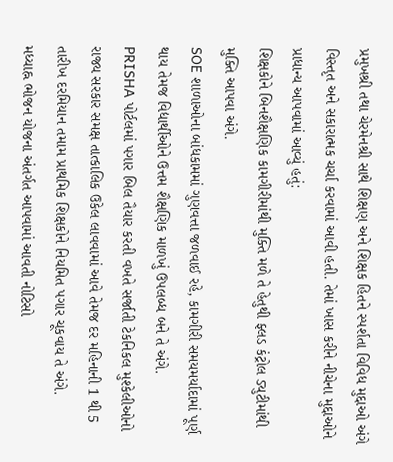પ્રમુખશ્રી તથા ચેરમેનશ્રી સાથે શિક્ષણ અને શિક્ષક હિતને સ્પર્શતા વિવિધ મુદ્દાઓ અંગે વિસ્તૃત અને સકારાત્મક ચર્ચા કરવામાં આવી હતી. તેમાં ખાસ કરીને નીચેના મુદ્દાઓને પ્રાધાન્ય આપવામાં આવ્યું હતું:
શિક્ષકોને બિનશૈક્ષણિક કામગીરીમાંથી મુક્તિ મળે તે હેતુથી ફ્લડ કંટ્રોલ ડ્યુટીમાંથી મુક્તિ આપવા અંગે.
SOE શાળાઓના બાંધકામમાં ગુણવત્તા જળવાઈ રહે, કામગીરી સમયમર્યાદામાં પૂર્ણ થાય તેમજ વિદ્યાર્થીઓને ઉત્તમ શૈક્ષણિક માળખું ઉપલબ્ધ બને તે અંગે.
PRISHA પોર્ટલમાં પગાર બિલ તૈયાર કરતી વખતે સર્જાતી ટેકનિકલ મુશ્કેલીઓનો રાજ્ય સરકાર સમક્ષ તાત્કાલિક ઉકેલ લાવવામાં આવે તેમજ દર મહિનાની 1 થી 5 તારીખ દરમિયાન તમામ પ્રાથમિક શિક્ષકોને નિયમિત પગાર ચૂકવાય તે અંગે.
મધ્યાહ્ન ભોજન યોજના અંતર્ગત આપવામાં આવતી નોટિસો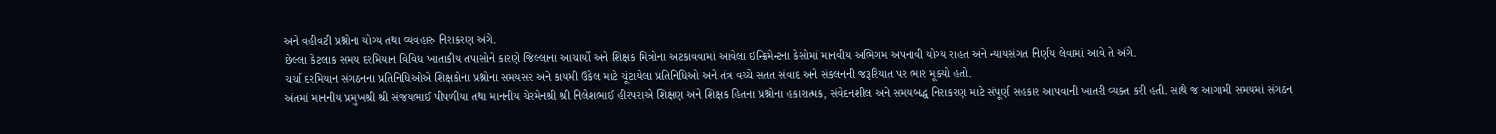અને વહીવટી પ્રશ્નોના યોગ્ય તથા વ્યવહારુ નિરાકરણ અંગે.
છેલ્લા કેટલાક સમય દરમિયાન વિવિધ ખાતાકીય તપાસોને કારણે જિલ્લાના આચાર્યો અને શિક્ષક મિત્રોના અટકાવવામાં આવેલા ઇન્ક્રિમેન્ટના કેસોમાં માનવીય અભિગમ અપનાવી યોગ્ય રાહત અને ન્યાયસંગત નિર્ણય લેવામાં આવે તે અંગે.
ચર્ચા દરમિયાન સંગઠનના પ્રતિનિધિઓએ શિક્ષકોના પ્રશ્નોના સમયસર અને કાયમી ઉકેલ માટે ચૂંટાયેલા પ્રતિનિધિઓ અને તંત્ર વચ્ચે સતત સંવાદ અને સંકલનની જરૂરિયાત પર ભાર મૂક્યો હતો.
અંતમાં માનનીય પ્રમુખશ્રી શ્રી સંજયભાઈ પીપળીયા તથા માનનીય ચેરમેનશ્રી શ્રી નિલેશભાઈ હીરપરાએ શિક્ષણ અને શિક્ષક હિતના પ્રશ્નોના હકારાત્મક, સંવેદનશીલ અને સમયબદ્ધ નિરાકરણ માટે સંપૂર્ણ સહકાર આપવાની ખાતરી વ્યક્ત કરી હતી. સાથે જ આગામી સમયમાં સંગઠન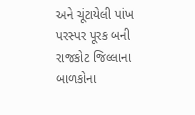અને ચૂંટાયેલી પાંખ પરસ્પર પૂરક બની રાજકોટ જિલ્લાના બાળકોના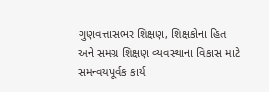ગુણવત્તાસભર શિક્ષણ, શિક્ષકોના હિત અને સમગ્ર શિક્ષણ વ્યવસ્થાના વિકાસ માટે સમન્વયપૂર્વક કાર્ય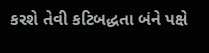કરશે તેવી કટિબદ્ધતા બંને પક્ષે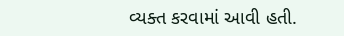વ્યક્ત કરવામાં આવી હતી.